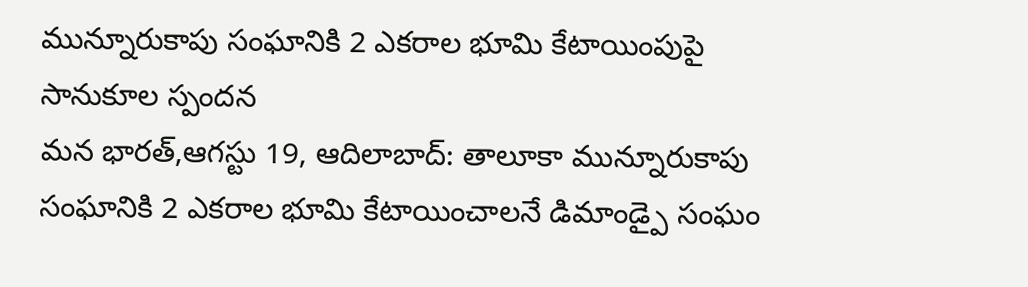మున్నూరుకాపు సంఘానికి 2 ఎకరాల భూమి కేటాయింపుపై సానుకూల స్పందన
మన భారత్,ఆగస్టు 19, ఆదిలాబాద్: తాలూకా మున్నూరుకాపు సంఘానికి 2 ఎకరాల భూమి కేటాయించాలనే డిమాండ్పై సంఘం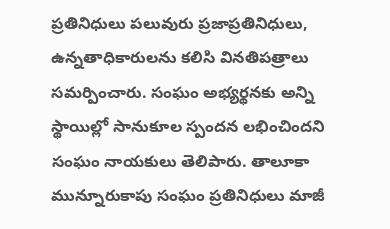ప్రతినిధులు పలువురు ప్రజాప్రతినిధులు, ఉన్నతాధికారులను కలిసి వినతిపత్రాలు సమర్పించారు. సంఘం అభ్యర్థనకు అన్ని స్థాయిల్లో సానుకూల స్పందన లభించిందని సంఘం నాయకులు తెలిపారు. తాలూకా మున్నూరుకాపు సంఘం ప్రతినిధులు మాజీ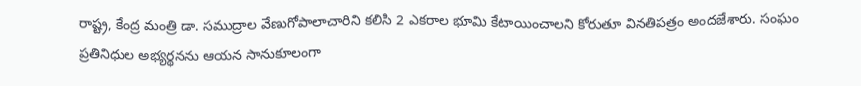రాష్ట్ర, కేంద్ర మంత్రి డా. సముద్రాల వేణుగోపాలాచారిని కలిసి 2 ఎకరాల భూమి కేటాయించాలని కోరుతూ వినతిపత్రం అందజేశారు. సంఘం ప్రతినిధుల అభ్యర్థనను ఆయన సానుకూలంగా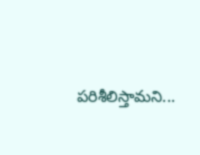పరిశీలిస్తామని...